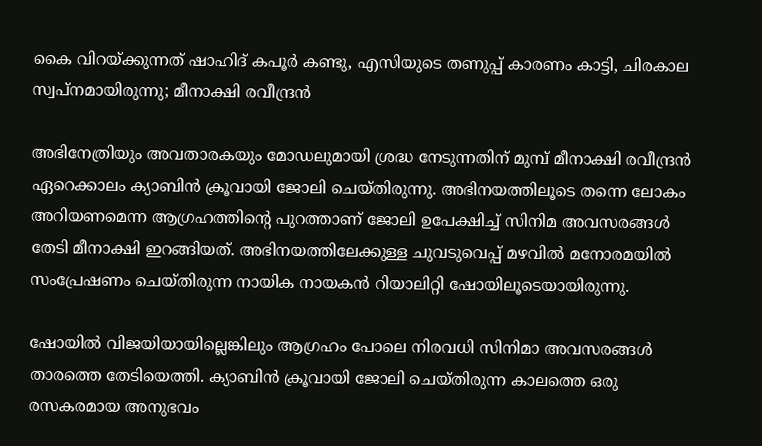കൈ വിറയ്ക്കുന്നത് ഷാഹിദ് കപൂർ കണ്ടു, എസിയുടെ തണുപ്പ് കാരണം കാട്ടി, ചിരകാല സ്വപ്നമായിരുന്നു; മീനാക്ഷി രവീന്ദ്രൻ

അഭിനേത്രിയും അവതാരകയും മോഡലുമായി ശ്രദ്ധ നേടുന്നതിന് മുമ്പ് മീനാക്ഷി രവീന്ദ്രൻ ഏറെക്കാലം ക്യാബിൻ ക്രൂവായി ജോലി ചെയ്തിരുന്നു. അഭിനയത്തിലൂടെ തന്നെ ലോകം അറിയണമെന്ന ആഗ്രഹത്തിന്റെ പുറത്താണ് ജോലി ഉപേക്ഷിച്ച് സിനിമ അവസരങ്ങൾ തേടി മീനാക്ഷി ഇറങ്ങിയത്. അഭിനയത്തിലേക്കുള്ള ചുവടുവെപ്പ് മഴവിൽ മനോരമയിൽ സംപ്രേഷണം ചെയ്തിരുന്ന നായിക നായകൻ റിയാലിറ്റി ഷോയിലൂടെയായിരുന്നു.

ഷോയിൽ വിജയിയായില്ലെങ്കിലും ആഗ്രഹം പോലെ നിരവധി സിനിമാ അവസരങ്ങൾ താരത്തെ തേടിയെത്തി. ക്യാബിൻ ക്രൂവായി ജോലി ചെയ്തിരുന്ന കാലത്തെ ഒരു രസകരമായ അനുഭവം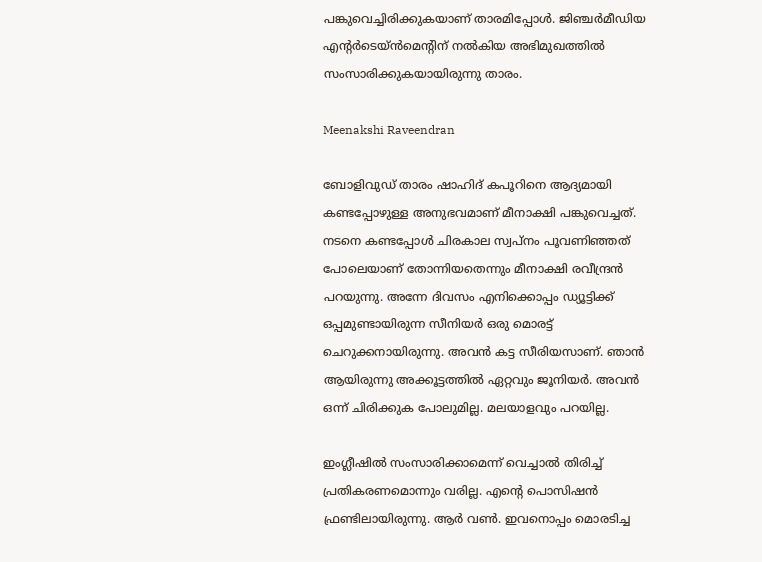പങ്കുവെച്ചിരിക്കുകയാണ് താരമിപ്പോൾ. ജിഞ്ചർമീഡിയ എന്റർടെയ്ൻമെന്റിന് നൽകിയ അഭിമുഖത്തിൽ സംസാരിക്കുകയായിരുന്നു താരം.

Meenakshi Raveendran

ബോളിവുഡ് താരം ഷാഹിദ് കപൂറിനെ ആദ്യമായി കണ്ടപ്പോഴുള്ള അനുഭവമാണ് മീനാക്ഷി പങ്കുവെച്ചത്. നടനെ കണ്ടപ്പോൾ ചിരകാല സ്വപ്നം പൂവണിഞ്ഞത് പോലെയാണ് തോന്നിയതെന്നും മീനാക്ഷി രവീന്ദ്രൻ പറയുന്നു. അന്നേ ദിവസം എനിക്കൊപ്പം ഡ്യൂട്ടിക്ക് ഒപ്പമുണ്ടായിരുന്ന സീനിയർ ഒരു മൊരട്ട് ചെറുക്കനായിരുന്നു. അവൻ കട്ട സീരിയസാണ്‌. ഞാൻ ആയിരുന്നു അക്കൂട്ടത്തിൽ ഏറ്റവും ജൂനിയർ. അവൻ ഒന്ന് ചിരിക്കുക പോലുമില്ല. മലയാളവും പറയില്ല.

ഇംഗ്ലീഷിൽ സംസാരിക്കാമെന്ന് വെച്ചാൽ തിരിച്ച് പ്രതികരണമൊന്നും വരില്ല. എന്റെ പൊസിഷൻ ഫ്രണ്ടിലായിരുന്നു. ആർ വൺ. ഇവനൊപ്പം മൊരടിച്ച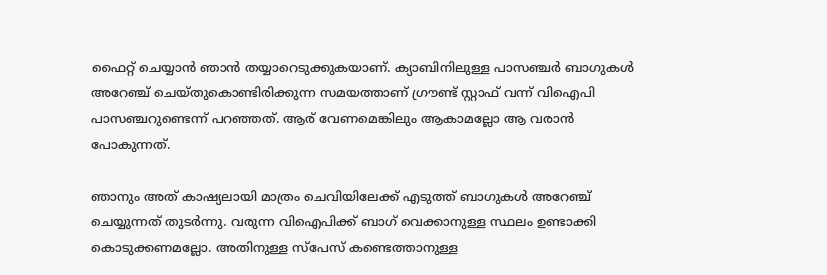ഫൈറ്റ് ചെയ്യാൻ ഞാൻ തയ്യാറെടുക്കുകയാണ്. ക്യാബിനിലുള്ള പാസഞ്ചർ ബാഗുകൾ അറേഞ്ച് ചെയ്തുകൊണ്ടിരിക്കുന്ന സമയത്താണ് ഗ്രൗണ്ട് സ്റ്റാഫ് വന്ന് വിഐപി പാസഞ്ചറുണ്ടെന്ന് പറഞ്ഞത്. ആര് വേണമെങ്കിലും ആകാമല്ലോ ആ വരാൻ പോകുന്നത്.

ഞാനും അത് കാഷ്യലായി മാത്രം ചെവിയിലേക്ക് എടുത്ത് ബാഗുകൾ അറേഞ്ച് ചെയ്യുന്നത് തുടർന്നു. വരുന്ന വിഐപിക്ക് ബാഗ് വെക്കാനുള്ള സ്ഥലം ഉണ്ടാക്കി കൊടുക്കണമല്ലോ. അതിനുള്ള സ്പേസ് കണ്ടെത്താനുള്ള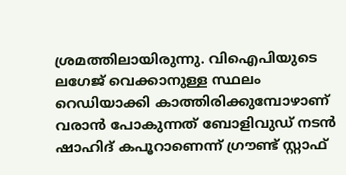ശ്രമത്തിലായിരുന്നു. വിഐപിയുടെ ലഗേജ് വെക്കാനുള്ള സ്ഥലം റെ‍ഡിയാക്കി കാത്തിരിക്കുമ്പോഴാണ് വരാൻ പോകുന്നത് ബോളിവുഡ് നടൻ ഷാഹിദ് കപൂറാണെന്ന് ഗ്രൗണ്ട് സ്റ്റാഫ്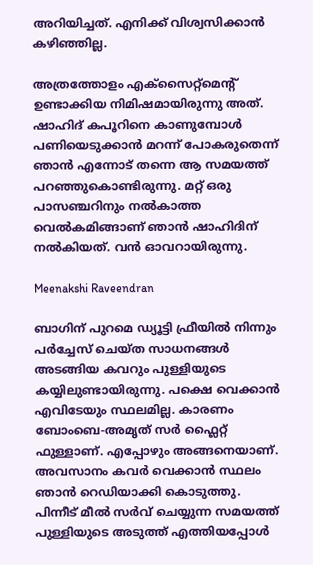അറിയിച്ചത്. എനിക്ക് വിശ്വസിക്കാൻ കഴിഞ്ഞില്ല.

അത്രത്തോളം എക്സൈറ്റ്മെന്റ് ഉണ്ടാക്കിയ നിമിഷമായിരുന്നു അത്. ഷാഹിദ് കപൂറിനെ കാണുമ്പോൾ പണിയെടുക്കാൻ മറന്ന് പോകരുതെന്ന് ഞാൻ എന്നോട് തന്നെ ആ സമയത്ത് പറഞ്ഞുകൊണ്ടിരുന്നു. മറ്റ് ഒരു പാസഞ്ചറിനും നൽകാത്ത വെൽകമിങ്ങാണ് ഞാൻ ഷാഹിദിന് നൽകിയത്. വൻ ഓവറായിരുന്നു.

Meenakshi Raveendran

ബാഗിന് പുറമെ ഡ്യൂട്ടി ഫ്രീയിൽ നിന്നും പർച്ചേസ് ചെയ്ത സാധനങ്ങൾ അടങ്ങിയ കവറും പുള്ളിയുടെ കയ്യിലുണ്ടായിരുന്നു. പക്ഷെ വെക്കാൻ എവിടേയും സ്ഥലമില്ല. കാരണം ബോംബെ-അമൃത് സർ ഫ്ലൈറ്റ് ഫുള്ളാണ്. എപ്പോഴും അങ്ങനെയാണ്. അവസാനം കവർ വെക്കാൻ സ്ഥലം ഞാൻ റെഡിയാക്കി കൊടുത്തു. പിന്നീട് മീൽ സർവ് ചെയ്യുന്ന സമയത്ത് പുള്ളിയുടെ അടുത്ത് എത്തിയപ്പോൾ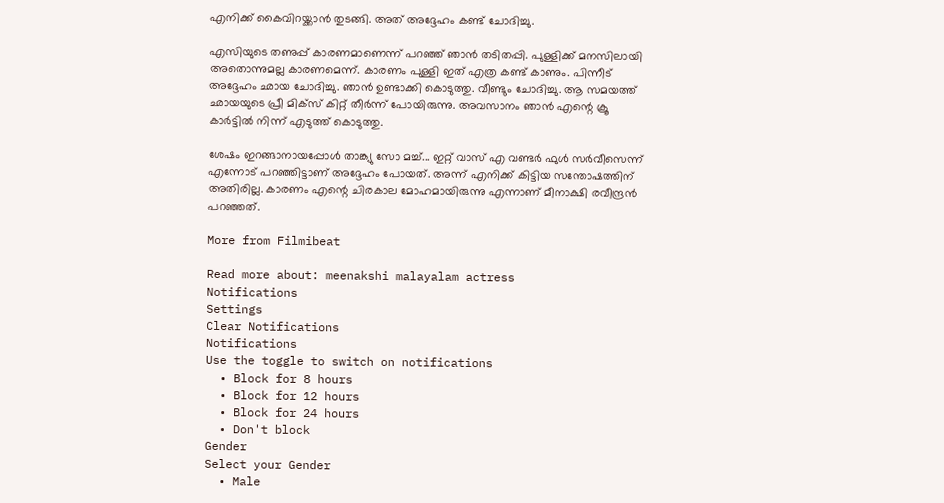എനിക്ക് കൈവിറയ്ക്കാൻ തുടങ്ങി. അത് അദ്ദേഹം കണ്ട് ചോദിച്ചു.

എസിയുടെ തണുപ്പ് കാരണമാണെന്ന് പറഞ്ഞ് ഞാൻ തടിതപ്പി. പുള്ളിക്ക് മനസിലായി അതൊന്നുമല്ല കാരണമെന്ന്. കാരണം പുള്ളി ഇത് എത്ര കണ്ട് കാണും. പിന്നീട് അദ്ദേഹം ഛായ ചോദിച്ചു. ഞാൻ ഉണ്ടാക്കി കൊടുത്തു. വീണ്ടും ചോദിച്ചു. ആ സമയത്ത് ഛായയുടെ പ്രീ മിക്സ് കിറ്റ് തീർന്ന് പോയിരുന്നു. അവസാനം ഞാൻ എന്റെ ക്രൂ കാർട്ടിൽ നിന്ന് എടുത്ത് കൊടുത്തു.

ശേഷം ഇറങ്ങാനായപ്പോൾ താങ്ക്യു സോ മച്ച്... ഇറ്റ് വാസ് എ വണ്ടർ ഫുൾ സർവീസെന്ന് എന്നോട് പറഞ്ഞിട്ടാണ് അദ്ദേഹം പോയത്. അന്ന് എനിക്ക് കിട്ടിയ സന്തോഷത്തിന് അതിരില്ല. കാരണം എന്റെ ചിരകാല മോഹമായിരുന്നു എന്നാണ് മീനാക്ഷി രവീന്ദ്രൻ പറഞ്ഞത്.

More from Filmibeat

Read more about: meenakshi malayalam actress
Notifications
Settings
Clear Notifications
Notifications
Use the toggle to switch on notifications
  • Block for 8 hours
  • Block for 12 hours
  • Block for 24 hours
  • Don't block
Gender
Select your Gender
  • Male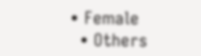• Female
  • Others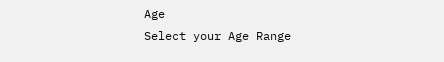Age
Select your Age Range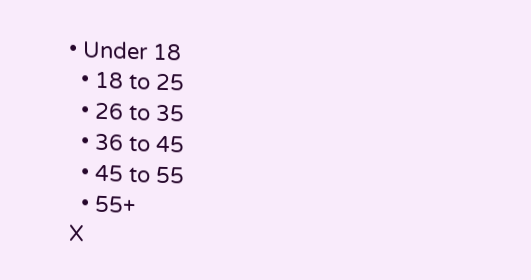• Under 18
  • 18 to 25
  • 26 to 35
  • 36 to 45
  • 45 to 55
  • 55+
X